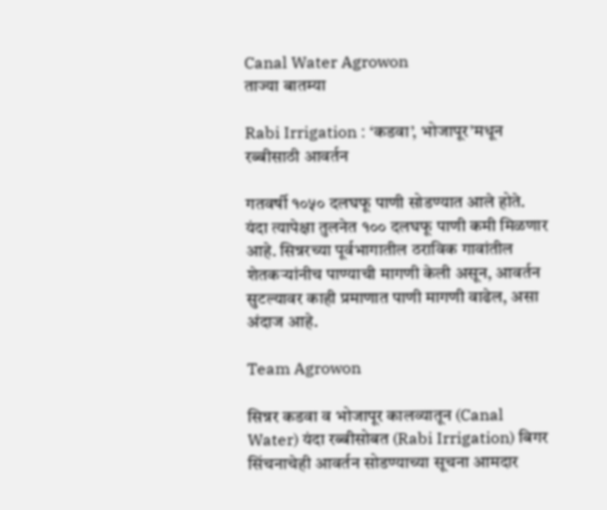Canal Water Agrowon
ताज्या बातम्या

Rabi Irrigation : ‘कडवा’, भोजापूर’मधून रब्बीसाठी आवर्तन

गतवर्षी १०५० दलघफू पाणी सोडण्यात आले होते. यंदा त्यापेक्षा तुलनेत १०० दलघफू पाणी कमी मिळणार आहे. सिन्नरच्या पूर्वभागातील ठराविक गावांतील शेतकऱ्यांनीच पाण्याची मागणी केली असून, आवर्तन सुटल्यावर काही प्रमाणात पाणी मागणी वाढेल, असा अंदाज आहे.

Team Agrowon

सिन्नर कडवा व भोजापूर कालव्यातून (Canal Water) यंदा रब्बीसोबत (Rabi Irrigation) बिगर सिंचनाचेही आवर्तन सोडण्याच्या सूचना आमदार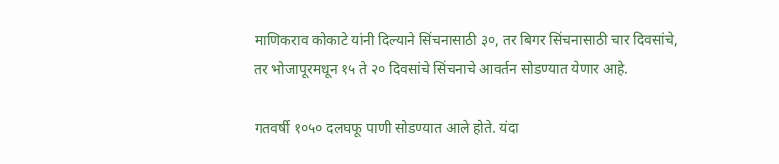माणिकराव कोकाटे यांनी दिल्याने सिंचनासाठी ३०, तर बिगर सिंचनासाठी चार दिवसांचे, तर भोजापूरमधून १५ ते २० दिवसांचे सिंचनाचे आवर्तन सोडण्यात येणार आहे.

गतवर्षी १०५० दलघफू पाणी सोडण्यात आले होते. यंदा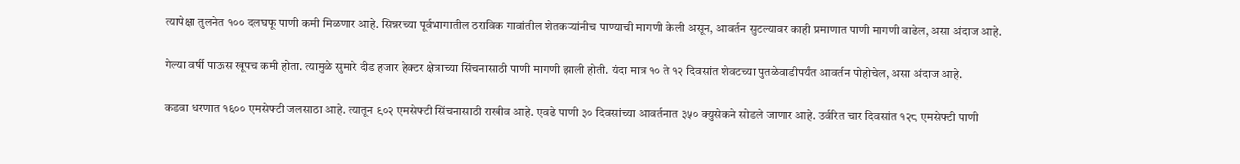त्यापेक्षा तुलनेत १०० दलघफू पाणी कमी मिळणार आहे. सिन्नरच्या पूर्वभागातील ठराविक गावांतील शेतकऱ्यांनीच पाण्याची मागणी केली असून, आवर्तन सुटल्यावर काही प्रमाणात पाणी मागणी वाढेल, असा अंदाज आहे.

गेल्या वर्षी पाऊस खूपच कमी होता. त्यामुळे सुमारे दीड हजार हेक्टर क्षेत्राच्या सिंचनासाठी पाणी मागणी झाली होती. यंदा मात्र १० ते १२ दिवसांत शेवटच्या पुतळेवाडीपर्यंत आवर्तन पोहोचेल, असा अंदाज आहे.

कडवा धरणात १६०० एमसेफ्टी जलसाठा आहे. त्यातून ९०२ एमसेफ्टी सिंचनासाठी राखीव आहे. एवढे पाणी ३० दिवसांच्या आवर्तनात ३५० क्युसेकने सोडले जाणार आहे. उर्वरित चार दिवसांत १२८ एमसेफ्टी पाणी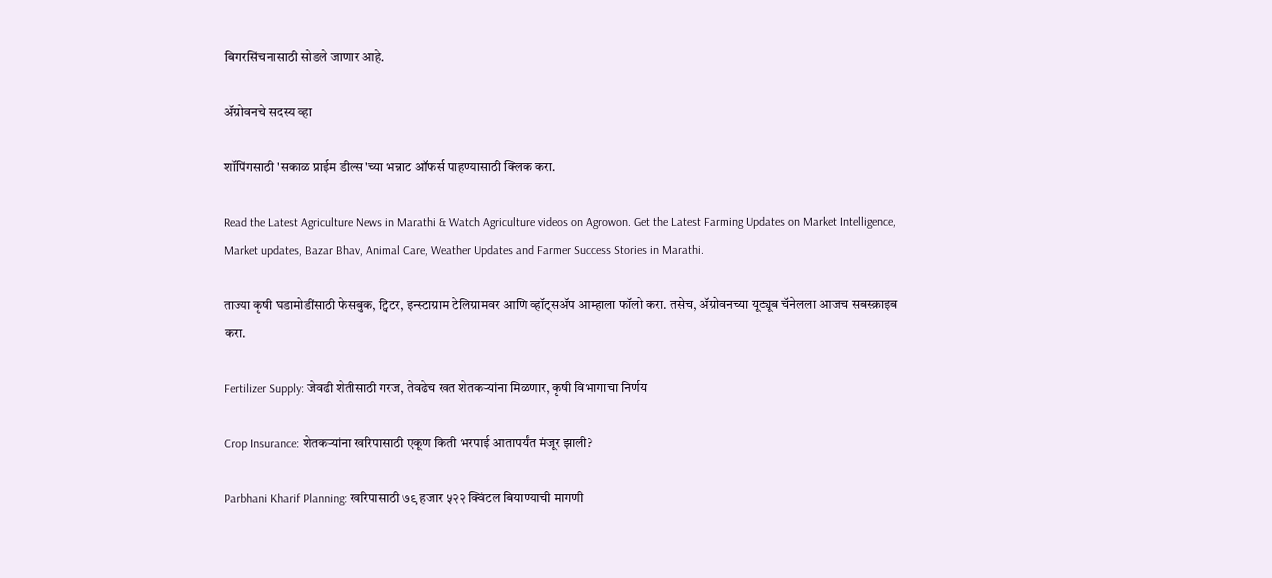बिगरसिंचनासाठी सोडले जाणार आहे.

ॲग्रोवनचे सदस्य व्हा

शॉपिंगसाठी 'सकाळ प्राईम डील्स'च्या भन्नाट ऑफर्स पाहण्यासाठी क्लिक करा.

Read the Latest Agriculture News in Marathi & Watch Agriculture videos on Agrowon. Get the Latest Farming Updates on Market Intelligence, Market updates, Bazar Bhav, Animal Care, Weather Updates and Farmer Success Stories in Marathi.

ताज्या कृषी घडामोडींसाठी फेसबुक, ट्विटर, इन्स्टाग्राम टेलिग्रामवर आणि व्हॉट्सॲप आम्हाला फॉलो करा. तसेच, ॲग्रोवनच्या यूट्यूब चॅनेलला आजच सबस्क्राइब करा.

Fertilizer Supply: जेवढी शेतीसाठी गरज, तेवढेच खत शेतकऱ्यांना मिळणार, कृषी विभागाचा निर्णय

Crop Insurance: शेतकऱ्यांना खरिपासाठी एकूण किती भरपाई आतापर्यंत मंजूर झाली?

Parbhani Kharif Planning: खरिपासाठी ७९ हजार ५२२ क्विंटल बियाण्याची मागणी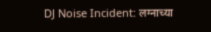DJ Noise Incident: लग्नाच्या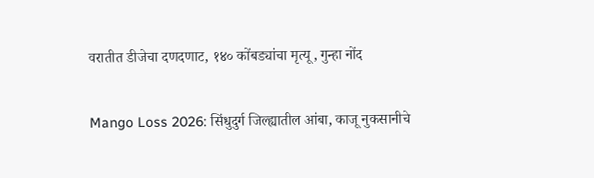वरातीत डीजेचा दणदणाट, १४० कोंबड्यांचा मृत्यू, गुन्हा नोंद

Mango Loss 2026: सिंधुदुर्ग जिल्ह्यातील आंबा, काजू नुकसानीचे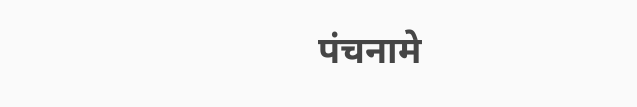पंचनामे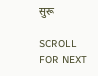सुरू

SCROLL FOR NEXT